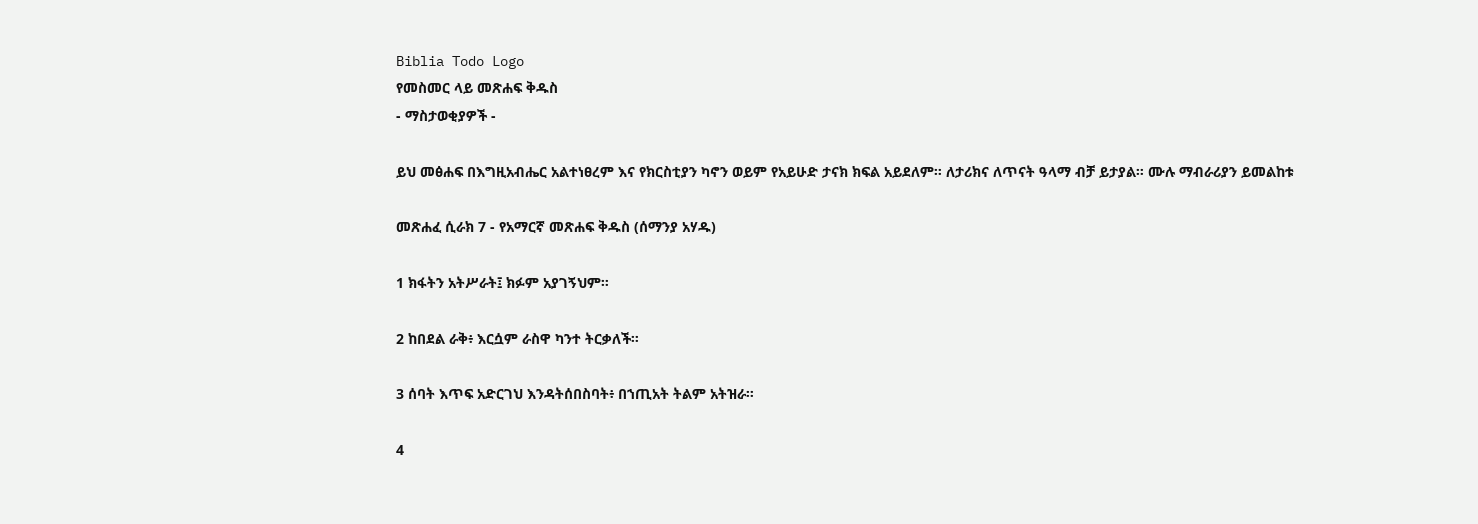Biblia Todo Logo
የመስመር ላይ መጽሐፍ ቅዱስ
- ማስታወቂያዎች -

ይህ መፅሐፍ በእግዚአብሔር አልተነፀረም እና የክርስቲያን ካኖን ወይም የአይሁድ ታናክ ክፍል አይደለም። ለታሪክና ለጥናት ዓላማ ብቻ ይታያል። ሙሉ ማብራሪያን ይመልከቱ

መጽሐፈ ሲራክ 7 - የአማርኛ መጽሐፍ ቅዱስ (ሰማንያ አሃዱ)

1 ክፋትን አትሥራት፤ ክፉም አያገኝህም።

2 ከበደል ራቅ፥ እርሷም ራስዋ ካንተ ትርቃለች።

3 ሰባት እጥፍ አድርገህ እንዳትሰበስባት፥ በኀጢአት ትልም አትዝራ።

4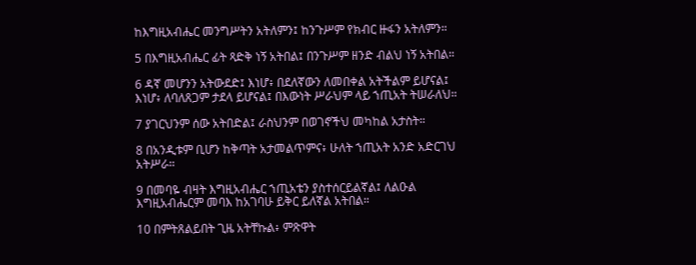ከእግዚአብሔር መንግሥትን አትለምን፤ ከንጉሥም የክብር ዙፋን አትለምን።

5 በእግዚአብሔር ፊት ጻድቅ ነኝ አትበል፤ በንጉሥም ዘንድ ብልህ ነኝ አትበል።

6 ዳኛ መሆንን አትውደድ፤ እነሆ፥ በደለኛውን ለመበቀል አትችልም ይሆናል፤ እነሆ፥ ለባለጸጋም ታደላ ይሆናል፤ በእውነት ሥራህም ላይ ኀጢአት ትሠራለህ።

7 ያገርህንም ሰው አትበድል፤ ራስህንም በወገኖችህ መካከል አታስት።

8 በአንዲቱም ቢሆን ከቅጣት አታመልጥምና፥ ሁለት ኀጢአት አንድ አድርገህ አትሥራ።

9 በመባዬ ብዛት እግዚአብሔር ኀጢአቴን ያስተሰርይልኛል፤ ለልዑል እግዚአብሔርም መባእ ከአገባሁ ይቅር ይለኛል አትበል።

10 በምትጸልይበት ጊዜ አትቸኩል፥ ምጽዋት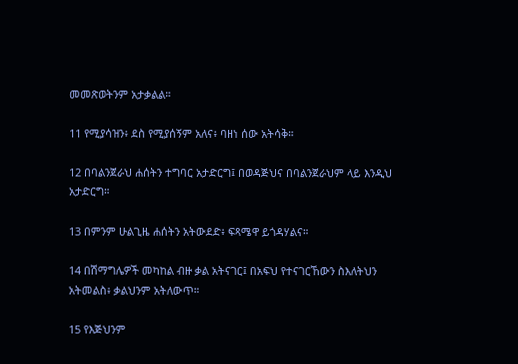መመጽወትንም አታቃልል።

11 የሚያሳዝን፥ ደስ የሚያሰኝም አለና፥ ባዘነ ሰው አትሳቅ።

12 በባልንጀራህ ሐሰትን ተግባር አታድርግ፤ በወዳጅህና በባልንጀራህም ላይ እንዲህ አታድርግ።

13 በምንም ሁልጊዜ ሐሰትን አትውደድ፥ ፍጻሜዋ ይጎዳሃልና።

14 በሽማግሌዎች መካከል ብዙ ቃል አትናገር፤ በአፍህ የተናገርኸውን ስእለትህን አትመልስ፥ ቃልህንም አትለውጥ።

15 የእጅህንም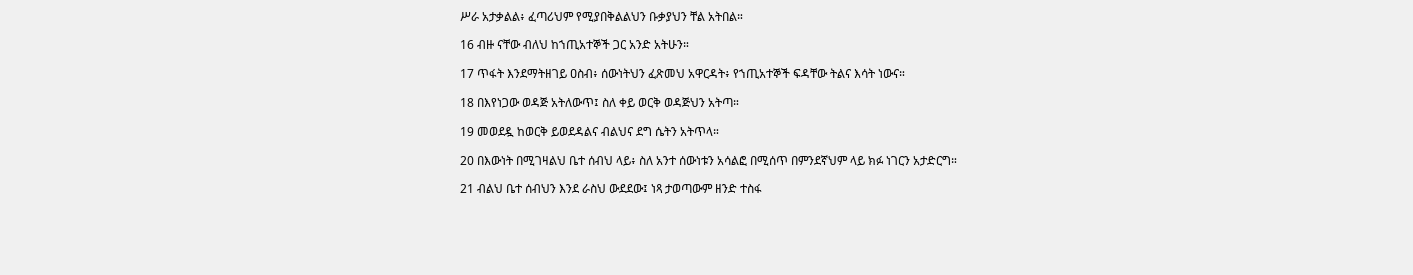ሥራ አታቃልል፥ ፈጣሪህም የሚያበቅልልህን ቡቃያህን ቸል አትበል።

16 ብዙ ናቸው ብለህ ከኀጢአተኞች ጋር አንድ አትሁን።

17 ጥፋት እንደማትዘገይ ዐስብ፥ ሰውነትህን ፈጽመህ አዋርዳት፥ የኀጢአተኞች ፍዳቸው ትልና እሳት ነውና።

18 በእየነጋው ወዳጅ አትለውጥ፤ ስለ ቀይ ወርቅ ወዳጅህን አትጣ።

19 መወደዷ ከወርቅ ይወደዳልና ብልህና ደግ ሴትን አትጥላ።

20 በእውነት በሚገዛልህ ቤተ ሰብህ ላይ፥ ስለ አንተ ሰውነቱን አሳልፎ በሚሰጥ በምንደኛህም ላይ ክፉ ነገርን አታድርግ።

21 ብልህ ቤተ ሰብህን እንደ ራስህ ውደደው፤ ነጻ ታወጣውም ዘንድ ተስፋ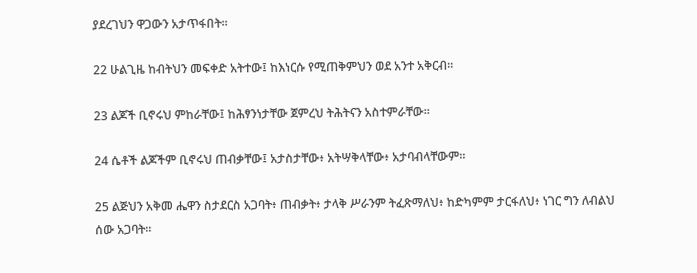ያደረገህን ዋጋውን አታጥፋበት።

22 ሁልጊዜ ከብትህን መፍቀድ አትተው፤ ከእነርሱ የሚጠቅምህን ወደ አንተ አቅርብ።

23 ልጆች ቢኖሩህ ምከራቸው፤ ከሕፃንነታቸው ጀምረህ ትሕትናን አስተምራቸው።

24 ሴቶች ልጆችም ቢኖሩህ ጠብቃቸው፤ አታስታቸው፥ አትሣቅላቸው፥ አታባብላቸውም።

25 ልጅህን አቅመ ሔዋን ስታደርስ አጋባት፥ ጠብቃት፥ ታላቅ ሥራንም ትፈጽማለህ፥ ከድካምም ታርፋለህ፥ ነገር ግን ለብልህ ሰው አጋባት።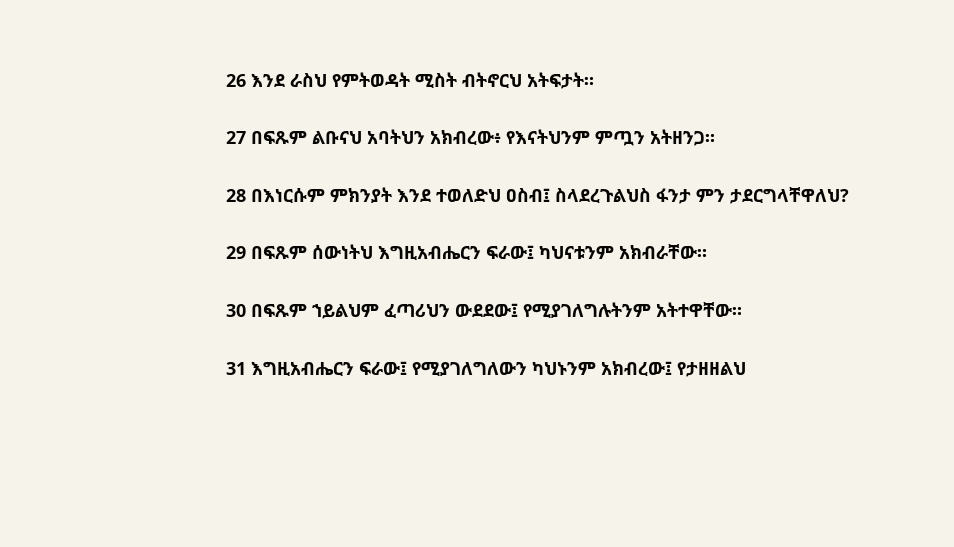26 እንደ ራስህ የምትወዳት ሚስት ብትኖርህ አትፍታት።

27 በፍጹም ልቡናህ አባትህን አክብረው፥ የእናትህንም ምጧን አትዘንጋ።

28 በእነርሱም ምክንያት እንደ ተወለድህ ዐስብ፤ ስላደረጉልህስ ፋንታ ምን ታደርግላቸዋለህ?

29 በፍጹም ሰውነትህ እግዚአብሔርን ፍራው፤ ካህናቱንም አክብራቸው።

30 በፍጹም ኀይልህም ፈጣሪህን ውደደው፤ የሚያገለግሉትንም አትተዋቸው።

31 እግዚአብሔርን ፍራው፤ የሚያገለግለውን ካህኑንም አክብረው፤ የታዘዘልህ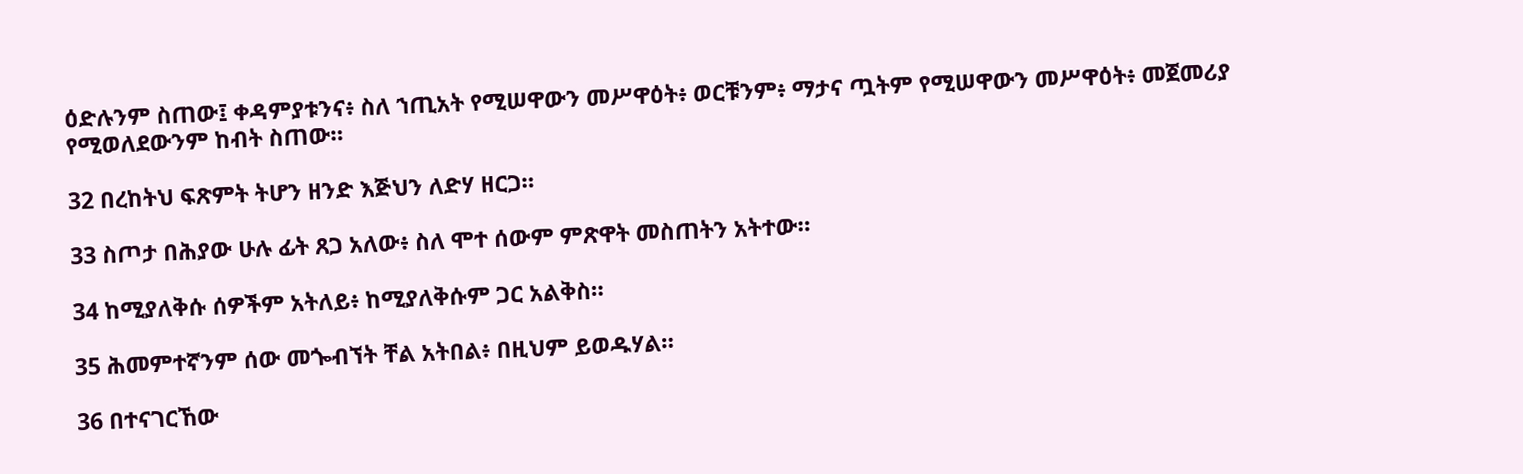ዕድሉንም ስጠው፤ ቀዳምያቱንና፥ ስለ ኀጢአት የሚሠዋውን መሥዋዕት፥ ወርቹንም፥ ማታና ጧትም የሚሠዋውን መሥዋዕት፥ መጀመሪያ የሚወለደውንም ከብት ስጠው።

32 በረከትህ ፍጽምት ትሆን ዘንድ እጅህን ለድሃ ዘርጋ።

33 ስጦታ በሕያው ሁሉ ፊት ጸጋ አለው፥ ስለ ሞተ ሰውም ምጽዋት መስጠትን አትተው።

34 ከሚያለቅሱ ሰዎችም አትለይ፥ ከሚያለቅሱም ጋር አልቅስ።

35 ሕመምተኛንም ሰው መጐብኘት ቸል አትበል፥ በዚህም ይወዱሃል።

36 በተናገርኸው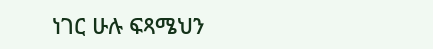ነገር ሁሉ ፍጻሜህን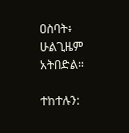ዐስባት፥ ሁልጊዜም አትበድል።

ተከተሉን: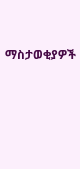ማስታወቂያዎች